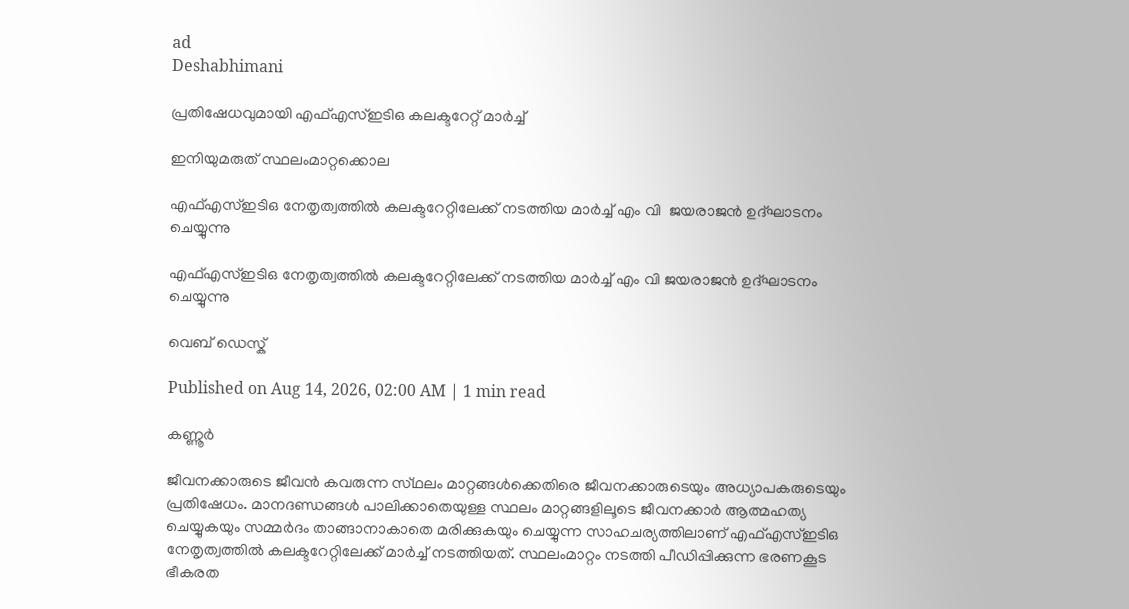ad
Deshabhimani

പ്രതിഷേധവുമായി എഫ്‌എസ്‌ഇടിഒ കലക്ടറേറ്റ്‌ മാർച്ച്‌

ഇനിയുമരുത്‌ സ്ഥലംമാറ്റക്കൊല

എഫ്എസ്ഇടിഒ നേതൃത്വത്തിൽ കലക്ടറേറ്റിലേക്ക്‌ നടത്തിയ മാർച്ച് എം വി  ജയരാജൻ ഉദ്‌ഘാടനം ചെയ്യുന്നു

എഫ്എസ്ഇടിഒ നേതൃത്വത്തിൽ കലക്ടറേറ്റിലേക്ക്‌ നടത്തിയ മാർച്ച് എം വി ജയരാജൻ ഉദ്‌ഘാടനം ചെയ്യുന്നു

വെബ് ഡെസ്ക്

Published on Aug 14, 2026, 02:00 AM | 1 min read

കണ്ണൂർ

ജീവനക്കാരുടെ ജീവൻ കവരുന്ന സ്‌ഥലം മാറ്റങ്ങൾക്കെതിരെ ജീവനക്കാരുടെയും അധ്യാപകരുടെയും പ്രതിഷേധം. മാനദണ്ഡങ്ങൾ പാലിക്കാതെയുള്ള സ്ഥലം മാറ്റങ്ങളിലൂടെ ജീവനക്കാർ ആത്മഹത്യ ചെയ്യുകയും സമ്മർദം താങ്ങാനാകാതെ മരിക്കുകയും ചെയ്യുന്ന സാഹചര്യത്തിലാണ്‌ എഫ്‌എസ്‌ഇടിഒ നേതൃത്വത്തിൽ കലക്ടറേറ്റിലേക്ക്‌ മാർച്ച്‌ നടത്തിയത്‌. സ്ഥലംമാറ്റം നടത്തി പീഡിപ്പിക്കുന്ന ഭരണകൂട ഭീകരത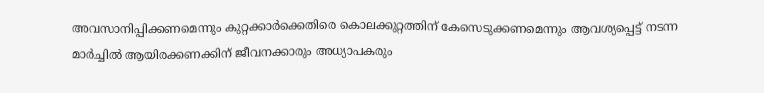അവസാനിപ്പിക്കണമെന്നും കുറ്റക്കാർക്കെതിരെ കൊലക്കുറ്റത്തിന് കേസെടുക്കണമെന്നും ആവശ്യപ്പെട്ട്‌ നടന്ന മാർച്ചിൽ ആയിരക്കണക്കിന് ജീവനക്കാരും അധ്യാപകരും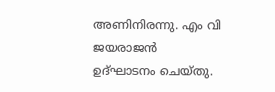അണിനിരന്നു. എം വി ജയരാജൻ ഉദ്ഘാടനം ചെയ്തു.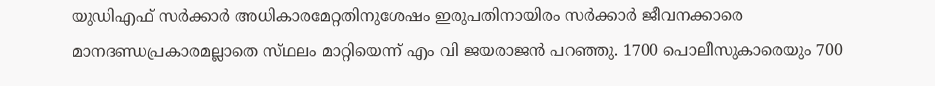യുഡിഎഫ്‌ സർക്കാർ അധികാരമേറ്റതിനുശേഷം ഇരുപതിനായിരം സർക്കാർ ജീവനക്കാരെ മാനദണ്ഡപ്രകാരമല്ലാതെ സ്‌ഥലം മാറ്റിയെന്ന്‌ എം വി ജയരാജൻ പറഞ്ഞു. 1700 പൊലീസുകാരെയും 700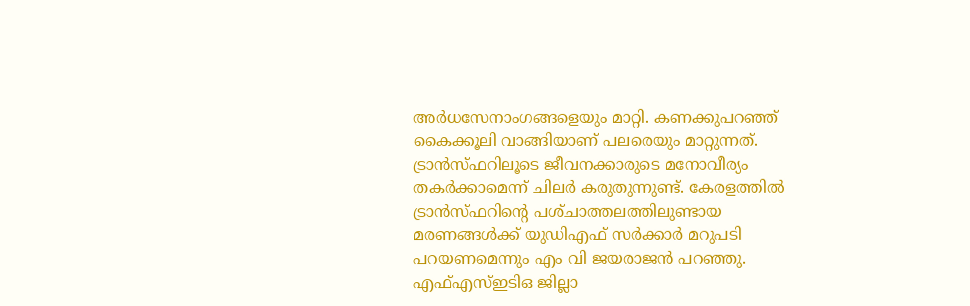അർധസേനാംഗങ്ങളെയും മാറ്റി. കണക്കുപറഞ്ഞ്‌ കൈക്കൂലി വാങ്ങിയാണ്‌ പലരെയും മാറ്റുന്നത്‌. ട്രാൻസ്‌ഫറിലൂടെ ജീവനക്കാരുടെ മനോവീര്യം തകർക്കാമെന്ന്‌ ചിലർ കരുതുന്നുണ്ട്‌. കേരളത്തിൽ ട്രാൻസ്‌ഫറിന്റെ പശ്‌ചാത്തലത്തിലുണ്ടായ മരണങ്ങൾക്ക്‌ യുഡിഎഫ്‌ സർക്കാർ മറുപടി പറയണമെന്നും എം വി ജയരാജൻ പറഞ്ഞു. എഫ്എസ്ഇടിഒ ജില്ലാ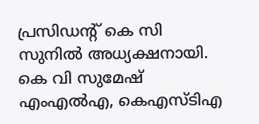പ്രസിഡന്റ്‌ കെ സി സുനിൽ അധ്യക്ഷനായി. കെ വി സുമേഷ് എംഎൽഎ, കെഎസ്ടിഎ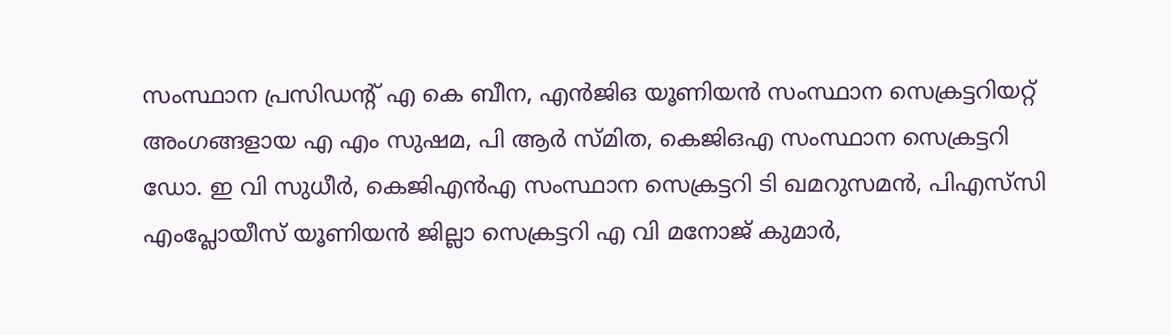സംസ്ഥാന പ്രസിഡന്റ് എ കെ ബീന, എൻജിഒ യൂണിയൻ സംസ്ഥാന സെക്രട്ടറിയറ്റ് അംഗങ്ങളായ എ എം സുഷമ, പി ആർ സ്മിത, കെജിഒഎ സംസ്ഥാന സെക്രട്ടറി ഡോ. ഇ വി സുധീർ, കെജിഎൻഎ സംസ്ഥാന സെക്രട്ടറി ടി ഖമറുസമൻ, പിഎസ്‌സി എംപ്ലോയീസ്‌ യൂണിയൻ ജില്ലാ സെക്രട്ടറി എ വി മനോജ് കുമാർ,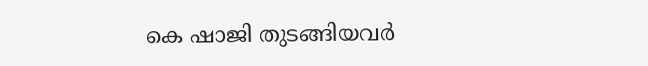കെ ഷാജി തുടങ്ങിയവർ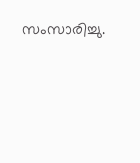സംസാരിച്ചു.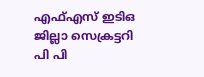എഫ്എസ് ഇടിഒ ജില്ലാ സെക്രട്ടറി പി പി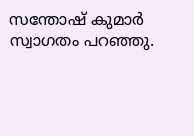സന്തോഷ് കുമാർ സ്വാഗതം പറഞ്ഞു.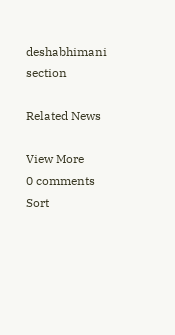deshabhimani section

Related News

View More
0 comments
Sort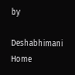by

Deshabhimani
Home